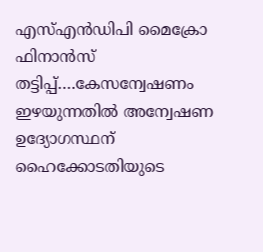എസ്എന്‍ഡിപി മൈക്രോ ഫിനാന്‍സ് തട്ടിപ്പ്….കേസന്വേഷണം ഇഴയുന്നതില്‍ അന്വേഷണ ഉദ്യോഗസ്ഥന് ഹൈക്കോടതിയുടെ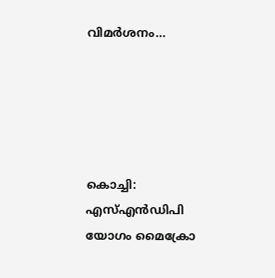വിമര്‍ശനം…





കൊച്ചി: എസ്എന്‍ഡിപി യോഗം മൈക്രോ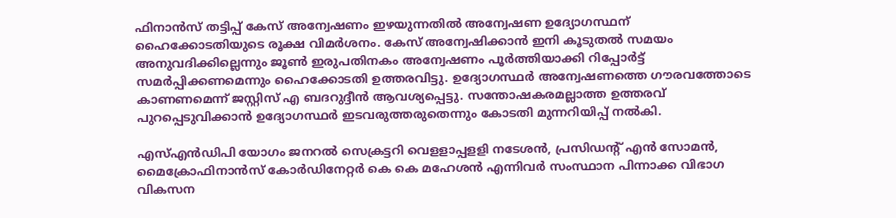ഫിനാന്‍സ് തട്ടിപ്പ് കേസ് അന്വേഷണം ഇഴയുന്നതില്‍ അന്വേഷണ ഉദ്യോഗസ്ഥന് ഹൈക്കോടതിയുടെ രൂക്ഷ വിമര്‍ശനം. കേസ് അന്വേഷിക്കാന്‍ ഇനി കൂടുതല്‍ സമയം അനുവദിക്കില്ലെന്നും ജൂണ്‍ ഇരുപതിനകം അന്വേഷണം പൂര്‍ത്തിയാക്കി റിപ്പോര്‍ട്ട് സമര്‍പ്പിക്കണമെന്നും ഹൈക്കോടതി ഉത്തരവിട്ടു. ഉദ്യോഗസ്ഥര്‍ അന്വേഷണത്തെ ഗൗരവത്തോടെ കാണണമെന്ന് ജസ്റ്റിസ് എ ബദറുദ്ദീന്‍ ആവശ്യപ്പെട്ടു. സന്തോഷകരമല്ലാത്ത ഉത്തരവ് പുറപ്പെടുവിക്കാന്‍ ഉദ്യോഗസ്ഥര്‍ ഇടവരുത്തരുതെന്നും കോടതി മുന്നറിയിപ്പ് നല്‍കി.

എസ്എന്‍ഡിപി യോഗം ജനറല്‍ സെക്രട്ടറി വെളളാപ്പളളി നടേശന്‍, പ്രസിഡന്റ് എന്‍ സോമന്‍, മൈക്രോഫിനാന്‍സ് കോര്‍ഡിനേറ്റര്‍ കെ കെ മഹേശന്‍ എന്നിവര്‍ സംസ്ഥാന പിന്നാക്ക വിഭാഗ വികസന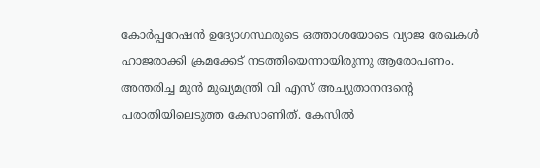കോര്‍പ്പറേഷന്‍ ഉദ്യോഗസ്ഥരുടെ ഒത്താശയോടെ വ്യാജ രേഖകള്‍ ഹാജരാക്കി ക്രമക്കേട് നടത്തിയെന്നായിരുന്നു ആരോപണം. അന്തരിച്ച മുന്‍ മുഖ്യമന്ത്രി വി എസ് അച്യുതാനന്ദന്റെ പരാതിയിലെടുത്ത കേസാണിത്. കേസില്‍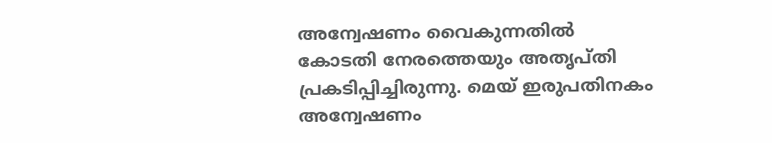അന്വേഷണം വൈകുന്നതില്‍ കോടതി നേരത്തെയും അതൃപ്തി പ്രകടിപ്പിച്ചിരുന്നു. മെയ് ഇരുപതിനകം അന്വേഷണം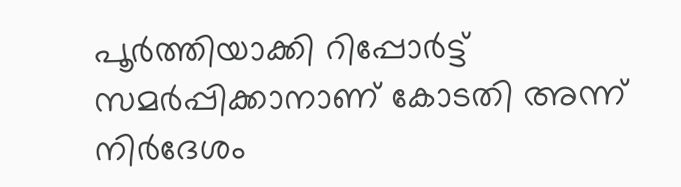പൂര്‍ത്തിയാക്കി റിപ്പോര്‍ട്ട് സമര്‍പ്പിക്കാനാണ് കോടതി അന്ന് നിര്‍ദേശം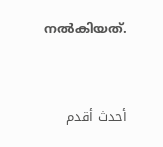നല്‍കിയത്.


أحدث أقدم